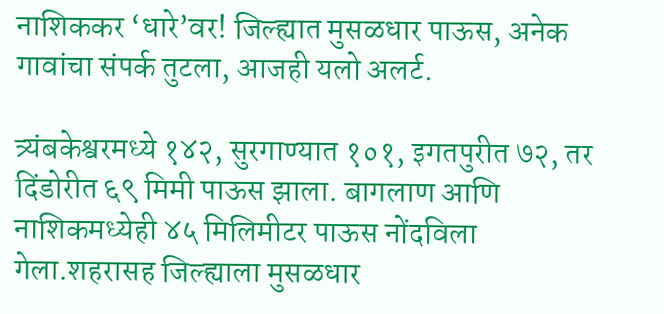नाशिककर ‘धारे’वर! जिल्ह्यात मुसळधार पाऊस, अनेक गावांचा संपर्क तुटला, आजही यलो अलर्ट.

त्र्यंबकेश्वरमध्ये १४२, सुरगाण्यात १०१, इगतपुरीत ७२, तर दिंडोरीत ६९ मिमी पाऊस झाला. बागलाण आणि नाशिकमध्येही ४५ मिलिमीटर पाऊस नोंदविला गेला.शहरासह जिल्ह्याला मुसळधार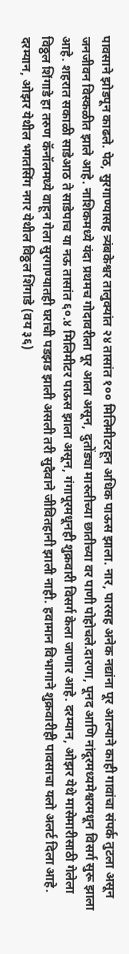पावसाने झोडपून काढले. पेठ, सुरगाण्यासह त्र्यंबकेश्वर तालुक्यांत २४ तासांत १०० मिलिमीटरहून अधिक पाऊस झाला. नार, पारसह अनेक नद्यांना पूर आल्याने काही गावांचा संपर्क तुटला असून जनजीवन विस्कळीत झाले आहे. नाशिकमध्ये यंदा प्रथमच गोदावरीला पूर आला असून, दुतोंड्या मारुतीच्या छातीच्या वर पाणी पोहोचले.दारणा, पूनद आणि नांदूरमध्यमेश्वरमधून विसर्ग सुरू झाला आहे. शहरात सकाळी साडेआठ ते साडेपाच या नऊ तासांत ६०.४ मिलिमीटर पाऊस झाला असून, गंगापूरमधूनही शुक्रवारी विसर्ग केला जाणार आहे. दरम्यान, ओझर येथे मासेमारीसाठी गेलेला विठ्ठल शिंगाडे हा तरुण कॅनॉलमध्ये वाहून गेला सुरगाण्यातही घराची पडझड झाली असली तरी सुदैवाने जीवितहानी झाली नाही. हवामान विभागाने शुक्रवारीही पावसाचा यलो अलर्ट दिला आहे. दरम्यान, ओझर येथील भगतसिंग नगर येथील विठ्ठल शिंगाडे (वय ३६)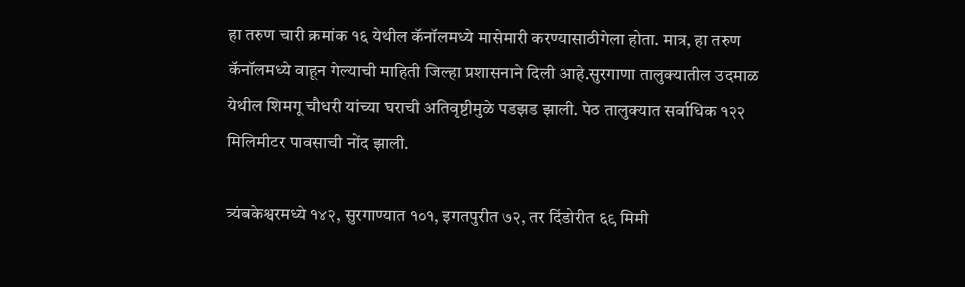हा तरुण चारी क्रमांक १६ येथील कॅनॉलमध्ये मासेमारी करण्यासाठीगेला होता. मात्र, हा तरुण कॅनॉलमध्ये वाहून गेल्याची माहिती जिल्हा प्रशासनाने दिली आहे.सुरगाणा तालुक्यातील उदमाळ येथील शिमगू चौधरी यांच्या घराची अतिवृष्टीमुळे पडझड झाली. पेठ तालुक्यात सर्वाधिक १२२ मिलिमीटर पावसाची नोंद झाली.

त्र्यंबकेश्वरमध्ये १४२, सुरगाण्यात १०१, इगतपुरीत ७२, तर दिंडोरीत ६९ मिमी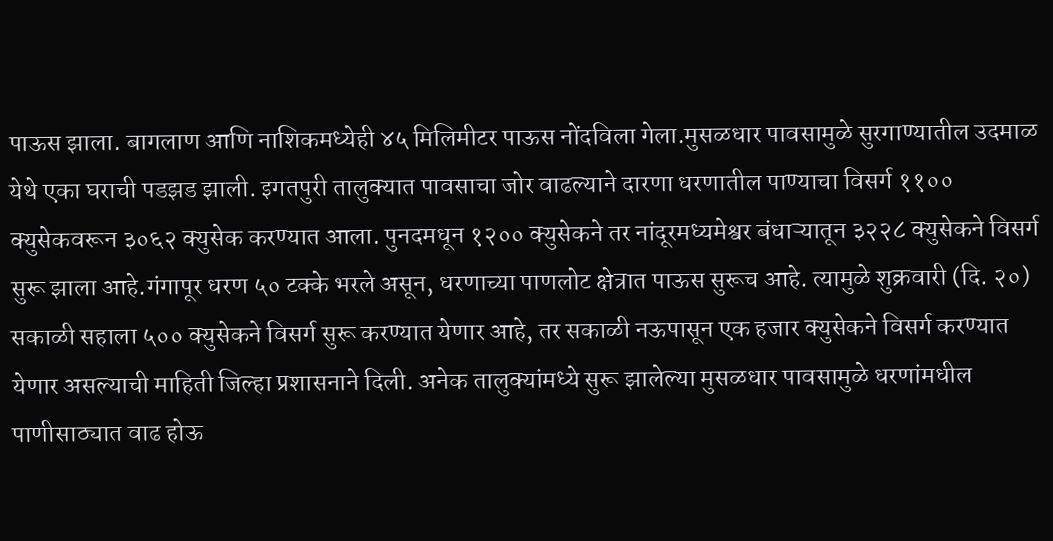पाऊस झाला. बागलाण आणि नाशिकमध्येही ४५ मिलिमीटर पाऊस नोंदविला गेला.मुसळधार पावसामुळे सुरगाण्यातील उदमाळ येथे एका घराची पडझड झाली. इगतपुरी तालुक्यात पावसाचा जोर वाढल्याने दारणा धरणातील पाण्याचा विसर्ग ११०० क्युसेकवरून ३०६२ क्युसेक करण्यात आला. पुनदमधून १२०० क्युसेकने तर नांदूरमध्यमेश्वर बंधाऱ्यातून ३२२८ क्युसेकने विसर्ग सुरू झाला आहे.गंगापूर धरण ५० टक्के भरले असून, धरणाच्या पाणलोट क्षेत्रात पाऊस सुरूच आहे. त्यामुळे शुक्रवारी (दि. २०) सकाळी सहाला ५०० क्युसेकने विसर्ग सुरू करण्यात येणार आहे, तर सकाळी नऊपासून एक हजार क्युसेकने विसर्ग करण्यात येणार असल्याची माहिती जिल्हा प्रशासनाने दिली. अनेक तालुक्यांमध्ये सुरू झालेल्या मुसळधार पावसामुळे धरणांमधील पाणीसाठ्यात वाढ होऊ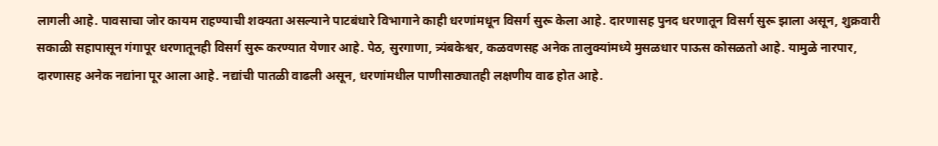लागली आहे. पावसाचा जोर कायम राहण्याची शक्यता असल्याने पाटबंधारे विभागाने काही धरणांमधून विसर्ग सुरू केला आहे. दारणासह पुनद धरणातून विसर्ग सुरू झाला असून, शुक्रवारी सकाळी सहापासून गंगापूर धरणातूनही विसर्ग सुरू करण्यात येणार आहे. पेठ, सुरगाणा, त्र्यंबकेश्वर, कळवणसह अनेक तालुक्यांमध्ये मुसळधार पाऊस कोसळतो आहे. यामुळे नारपार, दारणासह अनेक नद्यांना पूर आला आहे. नद्यांची पातळी वाढली असून, धरणांमधील पाणीसाठ्यातही लक्षणीय वाढ होत आहे.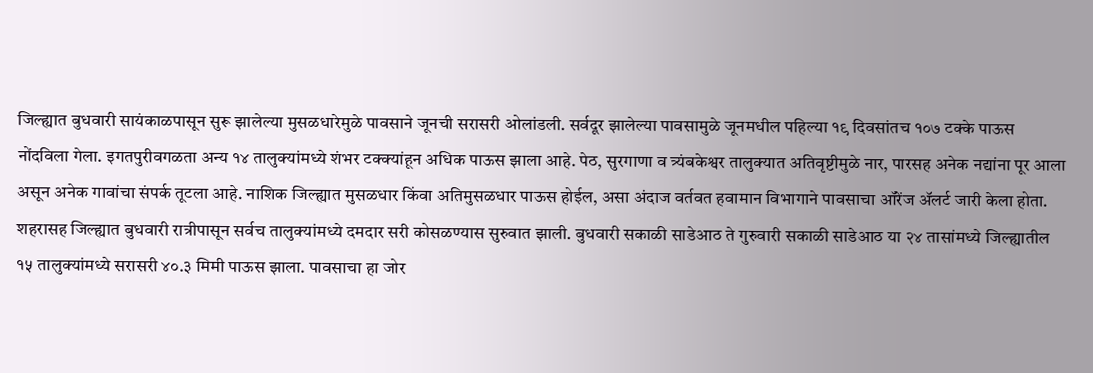जिल्ह्यात बुधवारी सायंकाळपासून सुरू झालेल्या मुसळधारेमुळे पावसाने जूनची सरासरी ओलांडली. सर्वदूर झालेल्या पावसामुळे जूनमधील पहिल्या १९ दिवसांतच १०७ टक्के पाऊस नोंदविला गेला. इगतपुरीवगळता अन्य १४ तालुक्यांमध्ये शंभर टक्क्यांहून अधिक पाऊस झाला आहे. पेठ, सुरगाणा व त्र्यंबकेश्वर तालुक्यात अतिवृष्टीमुळे नार, पारसह अनेक नद्यांना पूर आला असून अनेक गावांचा संपर्क तूटला आहे. नाशिक जिल्ह्यात मुसळधार किंवा अतिमुसळधार पाऊस होईल, असा अंदाज वर्तवत हवामान विभागाने पावसाचा ऑरेंज ॲलर्ट जारी केला होता. शहरासह जिल्ह्यात बुधवारी रात्रीपासून सर्वच तालुक्यांमध्ये दमदार सरी कोसळण्यास सुरुवात झाली. बुधवारी सकाळी साडेआठ ते गुरुवारी सकाळी साडेआठ या २४ तासांमध्ये जिल्ह्यातील १५ तालुक्यांमध्ये सरासरी ४०.३ मिमी पाऊस झाला. पावसाचा हा जोर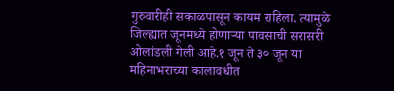गुरुवारीही सकाळपासून कायम राहिला. त्यामुळे जिल्ह्यात जूनमध्ये होणाऱ्या पावसाची सरासरी ओलांडली गेली आहे.१ जून ते ३० जून या महिनाभराच्या कालावधीत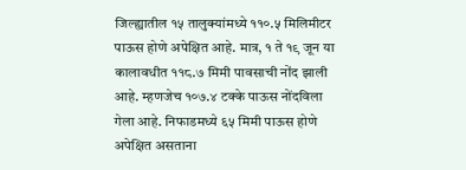जिल्ह्यातील १५ तालुक्यांमध्ये ११०.५ मिलिमीटर पाऊस होणे अपेक्षित आहे. मात्र, १ ते १९ जून या कालावधीत ११८.७ मिमी पावसाची नोंद झाली आहे. म्हणजेच १०७.४ टक्के पाऊस नोंदविला गेला आहे. निफाडमध्ये ६५ मिमी पाऊस होणे अपेक्षित असताना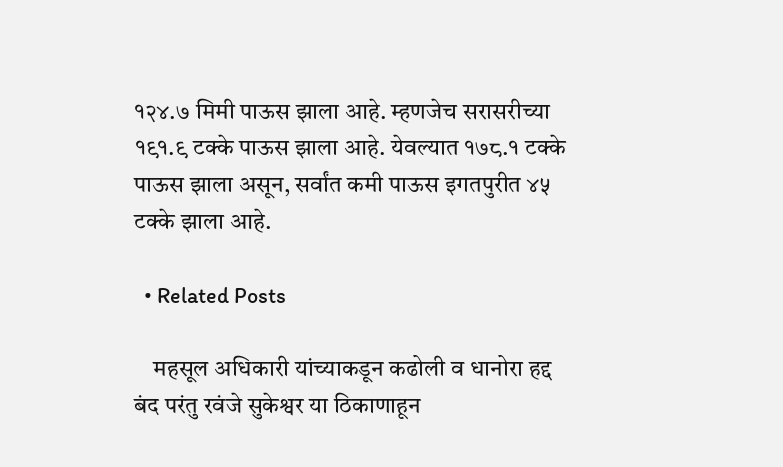१२४.७ मिमी पाऊस झाला आहे. म्हणजेच सरासरीच्या १९१.९ टक्के पाऊस झाला आहे. येवल्यात १७८.१ टक्के पाऊस झाला असून, सर्वांत कमी पाऊस इगतपुरीत ४५ टक्के झाला आहे.

  • Related Posts

    महसूल अधिकारी यांच्याकडून कढोली व धानोरा हद्द बंद परंतु रवंजे सुकेश्वर या ठिकाणाहून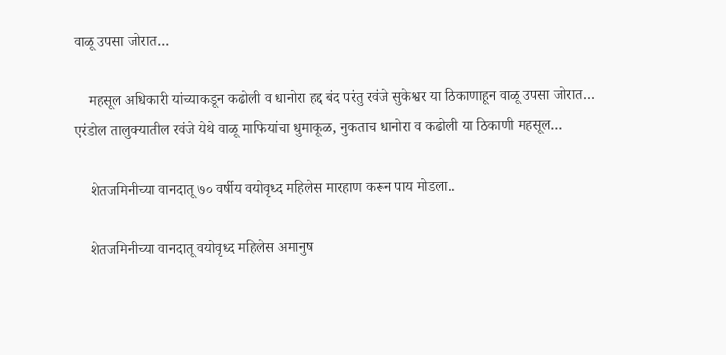वाळू उपसा जोरात…

    महसूल अधिकारी यांच्याकडून कढोली व धानोरा हद्द बंद परंतु रवंजे सुकेश्वर या ठिकाणाहून वाळू उपसा जोरात… एरंडोल तालुक्यातील रवंजे येथे वाळू माफियांचा धुमाकूळ, नुकताच धानोरा व कढोली या ठिकाणी महसूल…

    शेतजमिनीच्या वानदातू ७० वर्षीय वयोवृध्द महिलेस मारहाण करून पाय मोडला..

    शेतजमिनीच्या वानदातू वयोवृध्द महिलेस अमानुष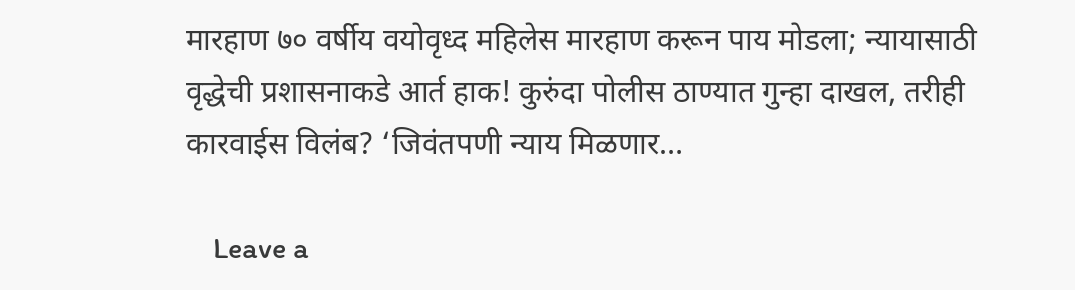मारहाण ७० वर्षीय वयोवृध्द महिलेस मारहाण करून पाय मोडला; न्यायासाठी वृद्धेची प्रशासनाकडे आर्त हाक! कुरुंदा पोलीस ठाण्यात गुन्हा दाखल, तरीही कारवाईस विलंब? ‘जिवंतपणी न्याय मिळणार…

    Leave a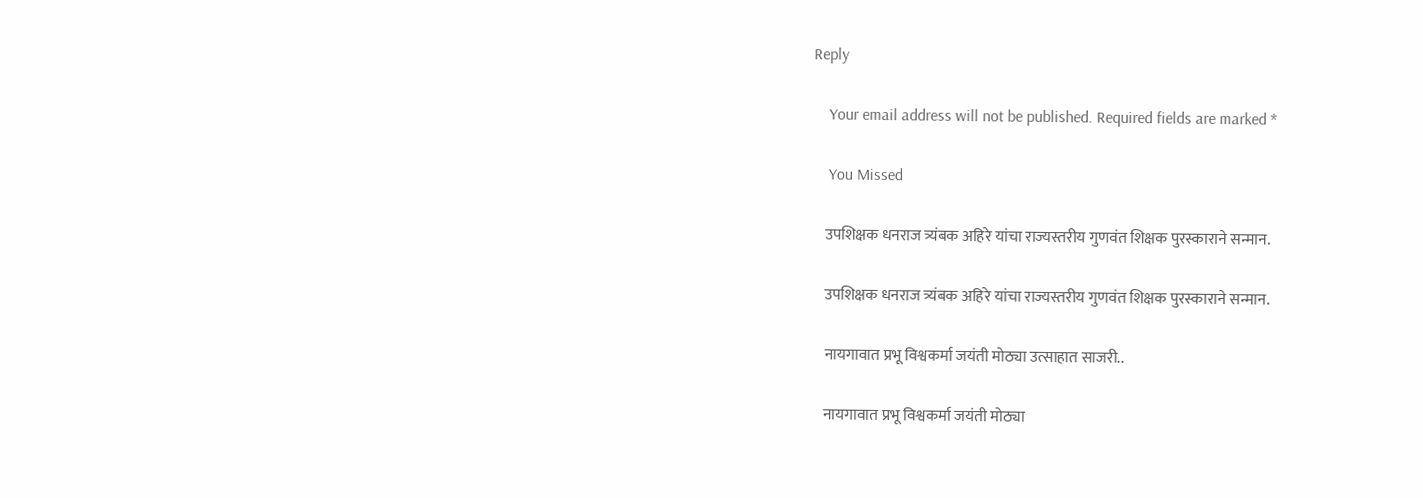Reply

    Your email address will not be published. Required fields are marked *

    You Missed

    उपशिक्षक धनराज त्र्यंबक अहिरे यांचा राज्यस्तरीय गुणवंत शिक्षक पुरस्काराने सन्मान.

    उपशिक्षक धनराज त्र्यंबक अहिरे यांचा राज्यस्तरीय गुणवंत शिक्षक पुरस्काराने सन्मान.

    नायगावात प्रभू विश्वकर्मा जयंती मोठ्या उत्साहात साजरी..

    नायगावात प्रभू विश्वकर्मा जयंती मोठ्या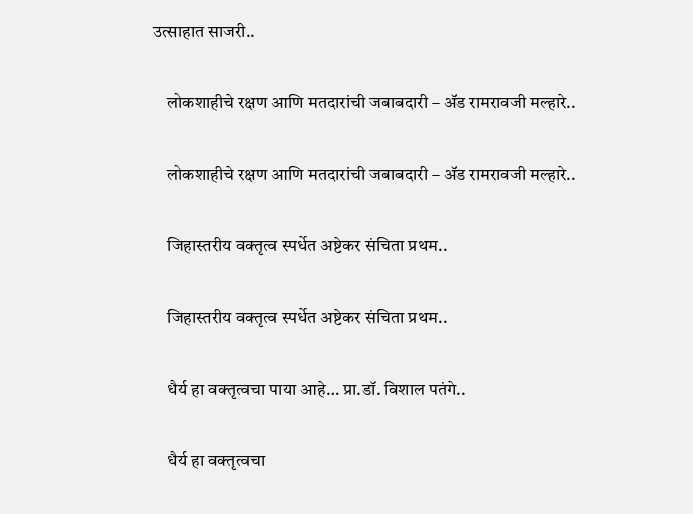उत्साहात साजरी..

    लोकशाहीचे रक्षण आणि मतदारांची जबाबदारी – ॲड रामरावजी मल्हारे..

    लोकशाहीचे रक्षण आणि मतदारांची जबाबदारी – ॲड रामरावजी मल्हारे..

    जिहास्तरीय वक्तृत्व स्पर्धेत अष्टेकर संचिता प्रथम..

    जिहास्तरीय वक्तृत्व स्पर्धेत अष्टेकर संचिता प्रथम..

    धैर्य हा वक्तृत्वचा पाया आहे… प्रा.डॉ. विशाल पतंगे..

    धैर्य हा वक्तृत्वचा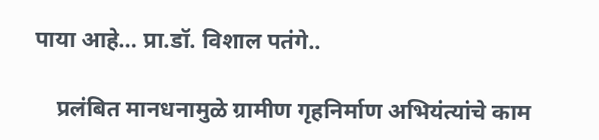पाया आहे… प्रा.डॉ. विशाल पतंगे..

    प्रलंबित मानधनामुळे ग्रामीण गृहनिर्माण अभियंत्यांचे काम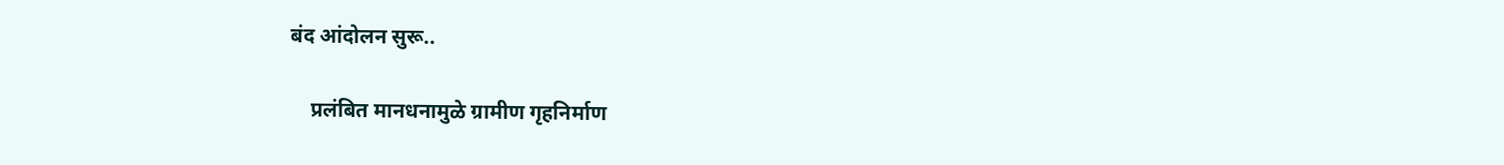बंद आंदोलन सुरू..

    प्रलंबित मानधनामुळे ग्रामीण गृहनिर्माण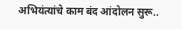अभियंत्यांचे काम बंद आंदोलन सुरू..